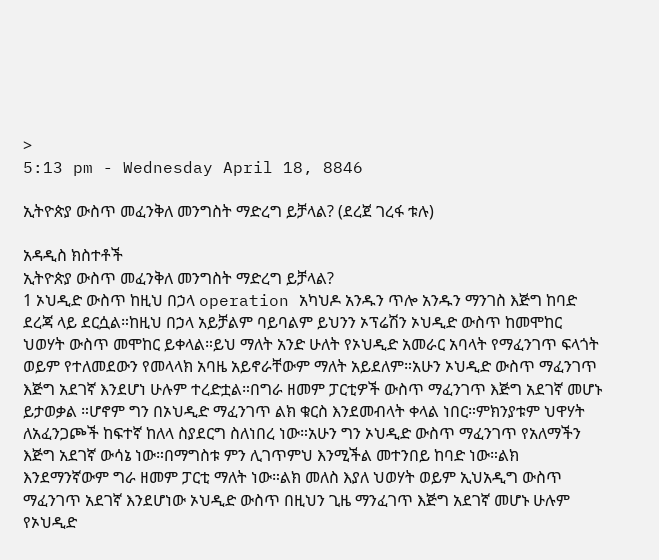>
5:13 pm - Wednesday April 18, 8846

ኢትዮጵያ ውስጥ መፈንቅለ መንግስት ማድረግ ይቻላል? (ደረጀ ገረፋ ቱሉ)

አዳዲስ ክስተቶች
ኢትዮጵያ ውስጥ መፈንቅለ መንግስት ማድረግ ይቻላል?
1 ኦህዲድ ውስጥ ከዚህ በኃላ operation አካህዶ አንዱን ጥሎ አንዱን ማንገስ እጅግ ከባድ ደረጃ ላይ ደርሷል።ከዚህ በኃላ አይቻልም ባይባልም ይህንን ኦፕሬሽን ኦህዲድ ውስጥ ከመሞከር ህወሃት ውስጥ መሞከር ይቀላል።ይህ ማለት አንድ ሁለት የኦህዲድ አመራር አባላት የማፈንገጥ ፍላጎት ወይም የተለመደውን የመላላክ አባዜ አይኖራቸውም ማለት አይደለም።አሁን ኦህዲድ ውስጥ ማፈንገጥ እጅግ አደገኛ እንደሆነ ሁሉም ተረድቷል።በግራ ዘመም ፓርቲዎች ውስጥ ማፈንገጥ እጅግ አደገኛ መሆኑ ይታወቃል ።ሆኖም ግን በኦህዲድ ማፈንገጥ ልክ ቁርስ እንደመብላት ቀላል ነበር።ምክንያቱም ህዋሃት ለአፈንጋጮች ከፍተኛ ከለላ ስያደርግ ስለነበረ ነው።አሁን ግን ኦህዲድ ውስጥ ማፈንገጥ የአለማችን እጅግ አደገኛ ውሳኔ ነው።በማግስቱ ምን ሊገጥምህ እንሚችል መተንበይ ከባድ ነው።ልክ እንደማንኛውም ግራ ዘመም ፓርቲ ማለት ነው።ልክ መለስ እያለ ህወሃት ወይም ኢህአዲግ ውስጥ ማፈንገጥ አደገኛ እንደሆነው ኦህዲድ ውስጥ በዚህን ጊዜ ማንፈገጥ እጅግ አደገኛ መሆኑ ሁሉም የኦህዲድ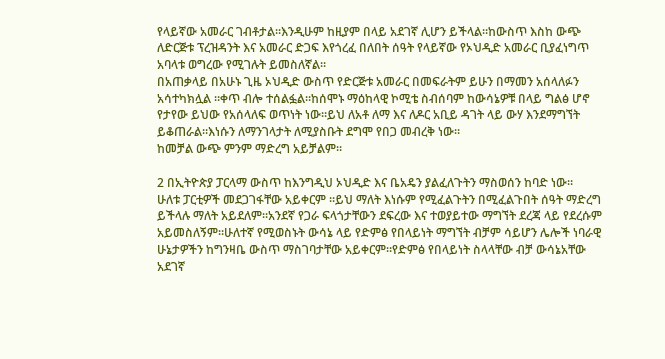የላይኛው አመራር ገብቶታል።እንዲሁም ከዚያም በላይ አደገኛ ሊሆን ይችላል።ከውስጥ እስከ ውጭ ለድርጅቱ ፕረዝዳንት እና አመራር ድጋፍ እየጎረፈ በለበት ሰዓት የላይኛው የኦህዲድ አመራር ቢያፈነግጥ አባላቱ ወግረው የሚገሉት ይመስለኛል።
በአጠቃላይ በአሁኑ ጊዜ ኦህዲድ ውስጥ የድርጅቱ አመራር በመፍራትም ይሁን በማመን አሰላለፉን አሳተካክሏል ።ቀጥ ብሎ ተሰልፏል።ከሰሞኑ ማዕከላዊ ኮሚቴ ስብሰባም ከውሳኔዎቹ በላይ ግልፅ ሆኖ የታየው ይህው የአሰላለፍ ወጥነት ነው።ይህ ለአቶ ለማ እና ለዶር አቢይ ዳገት ላይ ውሃ እንደማግኘት ይቆጠራል።እነሱን ለማንገላታት ለሚያስቡት ደግሞ የበጋ መብረቅ ነው።
ከመቻል ውጭ ምንም ማድረግ አይቻልም።

2 በኢትዮጵያ ፓርላማ ውስጥ ከእንግዲህ ኦህዲድ እና ቤአዴን ያልፈለጉትን ማስወሰን ከባድ ነው።
ሁለቱ ፓርቲዎች መደጋገፋቸው አይቀርም ።ይህ ማለት እነሱም የሚፈልጉትን በሚፈልጉበት ሰዓት ማድረግ ይችላሉ ማለት አይደለም።አንደኛ የጋራ ፍላጎታቸውን ደፍረው እና ተወያይተው ማግኘት ደረጃ ላይ የደረሱም አይመስለኝም።ሁለተኛ የሚወስኑት ውሳኔ ላይ የድምፅ የበላይነት ማግኘት ብቻም ሳይሆን ሌሎች ነባራዊ ሁኔታዎችን ከግንዛቤ ውስጥ ማስገባታቸው አይቀርም።የድምፅ የበላይነት ስላላቸው ብቻ ውሳኔአቸው አደገኛ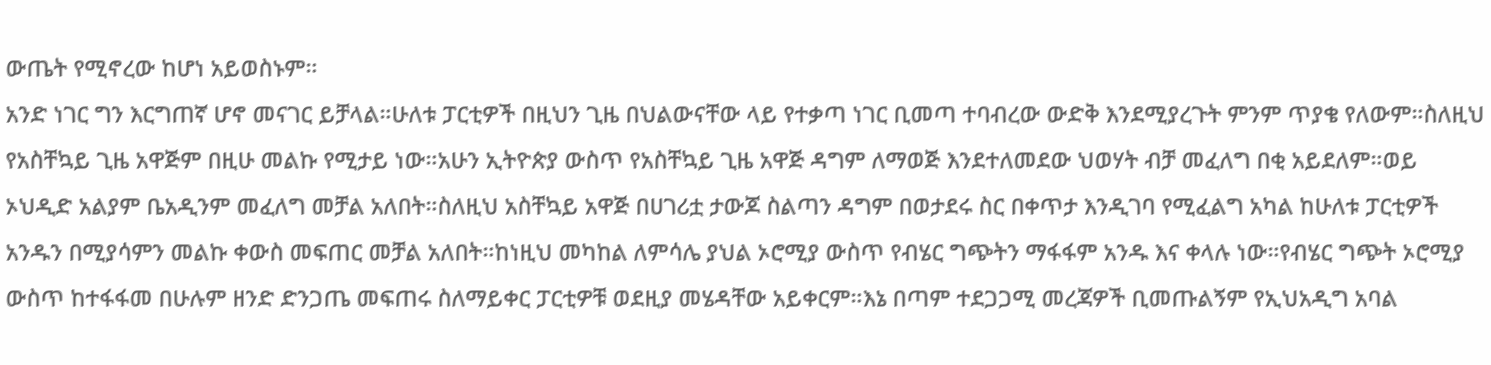ውጤት የሚኖረው ከሆነ አይወስኑም።
አንድ ነገር ግን እርግጠኛ ሆኖ መናገር ይቻላል።ሁለቱ ፓርቲዎች በዚህን ጊዜ በህልውናቸው ላይ የተቃጣ ነገር ቢመጣ ተባብረው ውድቅ እንደሚያረጉት ምንም ጥያቄ የለውም።ስለዚህ የአስቸኳይ ጊዜ አዋጅም በዚሁ መልኩ የሚታይ ነው።አሁን ኢትዮጵያ ውስጥ የአስቸኳይ ጊዜ አዋጅ ዳግም ለማወጅ እንደተለመደው ህወሃት ብቻ መፈለግ በቂ አይደለም።ወይ ኦህዲድ አልያም ቤአዲንም መፈለግ መቻል አለበት።ስለዚህ አስቸኳይ አዋጅ በሀገሪቷ ታውጆ ስልጣን ዳግም በወታደሩ ስር በቀጥታ እንዲገባ የሚፈልግ አካል ከሁለቱ ፓርቲዎች አንዱን በሚያሳምን መልኩ ቀውስ መፍጠር መቻል አለበት።ከነዚህ መካከል ለምሳሌ ያህል ኦሮሚያ ውስጥ የብሄር ግጭትን ማፋፋም አንዱ እና ቀላሉ ነው።የብሄር ግጭት ኦሮሚያ ውስጥ ከተፋፋመ በሁሉም ዘንድ ድንጋጤ መፍጠሩ ስለማይቀር ፓርቲዎቹ ወደዚያ መሄዳቸው አይቀርም።እኔ በጣም ተደጋጋሚ መረጃዎች ቢመጡልኝም የኢህአዲግ አባል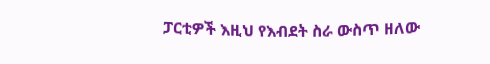ፓርቲዎች እዚህ የእብደት ስራ ውስጥ ዘለው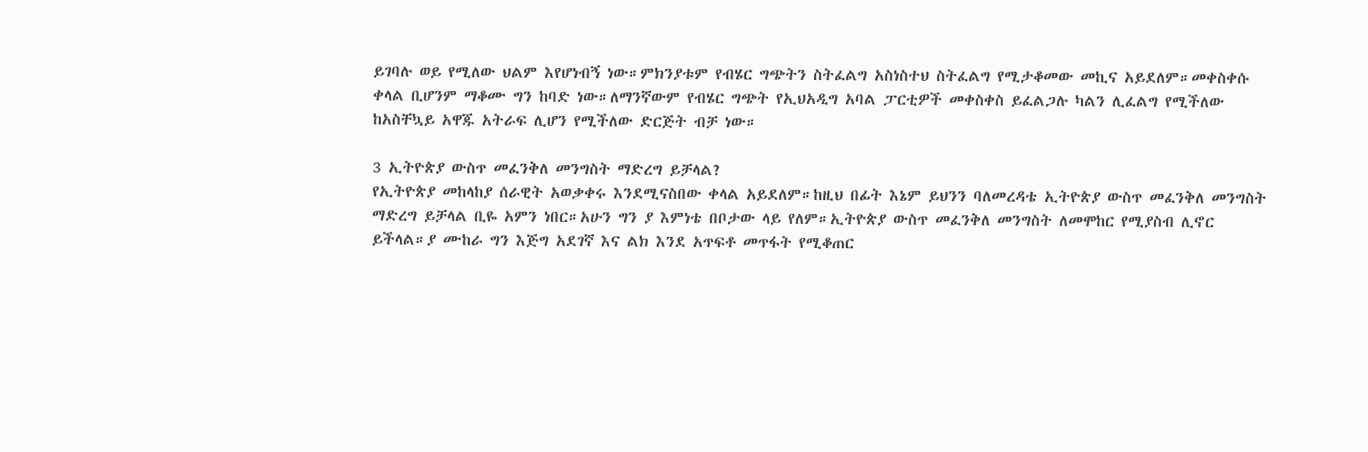ይገባሉ ወይ የሚለው ህልም እየሆነብኝ ነው።ምክንያቱም የብሄር ግጭትን ስትፈልግ አስነስተህ ስትፈልግ የሚታቆመው መኪና አይደለም።መቀስቀሱ ቀላል ቢሆንም ማቆሙ ግን ከባድ ነው።ለማንኛውም የብሄር ግጭት የኢህአዲግ አባል ፓርቲዎች መቀስቀስ ይፈልጋሉ ካልን ሊፈልግ የሚችለው ከአስቸኳይ አዋጁ አትራፍ ሊሆን የሚችለው ድርጅት ብቻ ነው።

3 ኢትዮጵያ ውስጥ መፈንቅለ መንግስት ማድረግ ይቻላል?
የኢትዮጵያ መከላከያ ሰራዊት አወቃቀሩ እንደሚናስበው ቀላል አይደለም።ከዚህ በፊት እኔም ይህንን ባለመረዳቴ ኢትዮጵያ ውስጥ መፈንቅለ መንግስት ማድረግ ይቻላል ቢዬ አምን ነበር።አሁን ግን ያ እምነቴ በቦታው ላይ የለም።ኢትዮጵያ ውስጥ መፈንቅለ መንግስት ለመሞከር የሚያስብ ሊኖር ይችላል።ያ ሙከራ ግን እጅግ አደገኛ እና ልክ እንደ አጥፍቶ መጥፋት የሚቆጠር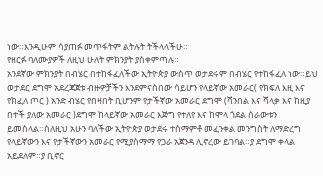ነው።እንዲሁም ሳያጠፉ መጥፋትም ልትሉት ትችላላችሁ።
የዘርፉ ባለሙያዎች ለዚህ ሁለት ምክንያት ያስቀምጣሉ።
አንደኛው ምክንያት በብሄር በተከፋፈለችው ኢትዮጵያ ውስጥ ወታደሩም በብሄር የተከፋፈለ ነው።ይህ ወታደር ደግሞ አደረጃጀቱ ብዙዎቻችን እንደምናስበው ሳይሆን የላይኛው አመራር( የክፍለ እዚ እና የክፈለ ጦር ) አንድ ብሄር የበዛበት ቢሆንም የታችኛው አመራር ደግሞ (ሻንበል እና ሻላቃ እና ከዚያ በተች ያለው አመራር )ደግሞ ከላይኛው አመራር እጅግ የተለየ እና ከሞላ ጎደል ሰራውቱን ይመስላል።ስለዚህ አሁን ባለችው ኢትዮጵያ ወታደሩ ተስማምቶ መፈንቀል መንግስት ለማድረግ የላይኛውን እና የታችኛውን አመራር የሚያስማማ የጋራ አጀንዳ ሊኖረው ይገባል።ያ ደግሞ ቀላል አይደለም።ያ ቢኖር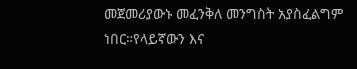መጀመሪያውኑ መፈንቅለ መንግስት አያስፈልግም ነበር።የላይኛውን እና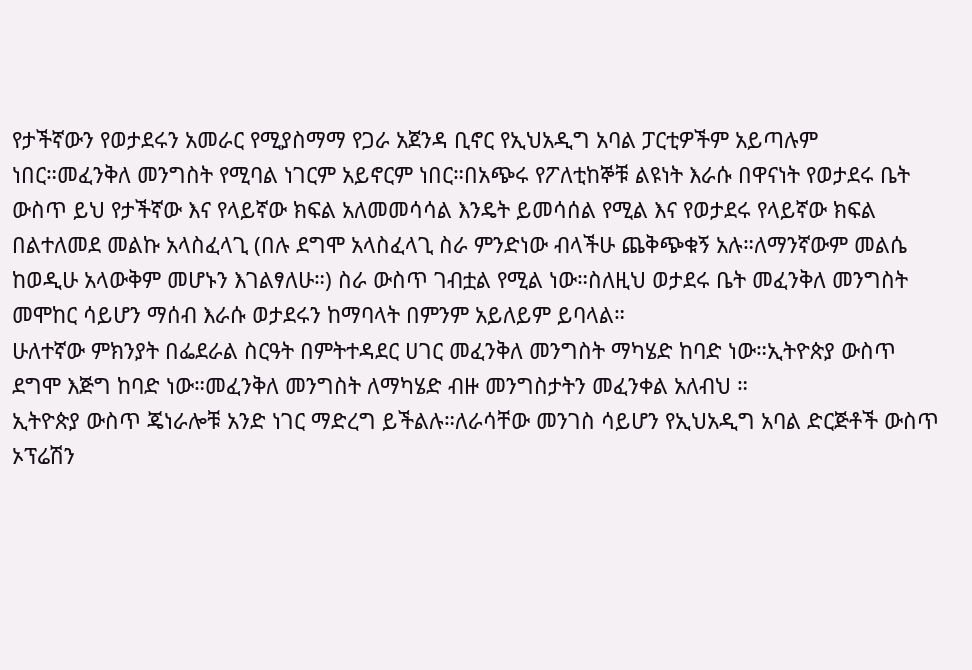የታችኛውን የወታደሩን አመራር የሚያስማማ የጋራ አጀንዳ ቢኖር የኢህአዲግ አባል ፓርቲዎችም አይጣሉም ነበር።መፈንቅለ መንግስት የሚባል ነገርም አይኖርም ነበር።በአጭሩ የፖለቲከኞቹ ልዩነት እራሱ በዋናነት የወታደሩ ቤት ውስጥ ይህ የታችኛው እና የላይኛው ክፍል አለመመሳሳል እንዴት ይመሳሰል የሚል እና የወታደሩ የላይኛው ክፍል በልተለመደ መልኩ አላስፈላጊ (በሉ ደግሞ አላስፈላጊ ስራ ምንድነው ብላችሁ ጨቅጭቁኝ አሉ።ለማንኛውም መልሴ ከወዲሁ አላውቅም መሆኑን እገልፃለሁ።) ስራ ውስጥ ገብቷል የሚል ነው።ስለዚህ ወታደሩ ቤት መፈንቅለ መንግስት መሞከር ሳይሆን ማሰብ እራሱ ወታደሩን ከማባላት በምንም አይለይም ይባላል።
ሁለተኛው ምክንያት በፌደራል ስርዓት በምትተዳደር ሀገር መፈንቅለ መንግስት ማካሄድ ከባድ ነው።ኢትዮጵያ ውስጥ ደግሞ እጅግ ከባድ ነው።መፈንቅለ መንግስት ለማካሄድ ብዙ መንግስታትን መፈንቀል አለብህ ።
ኢትዮጵያ ውስጥ ጄነራሎቹ አንድ ነገር ማድረግ ይችልሉ።ለራሳቸው መንገስ ሳይሆን የኢህአዲግ አባል ድርጅቶች ውስጥ ኦፕሬሽን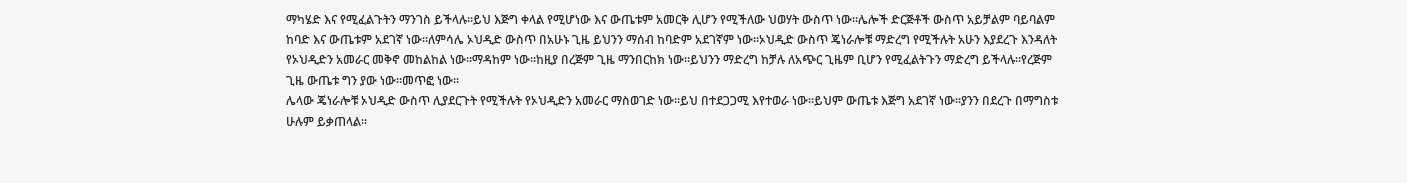ማካሄድ እና የሚፈልጉትን ማንገስ ይችላሉ።ይህ እጅግ ቀላል የሚሆነው እና ውጤቱም አመርቅ ሊሆን የሚችለው ህወሃት ውስጥ ነው።ሌሎች ድርጅቶች ውስጥ አይቻልም ባይባልም ከባድ እና ውጤቱም አደገኛ ነው።ለምሳሌ ኦህዲድ ውስጥ በአሁኑ ጊዜ ይህንን ማሰብ ከባድም አደገኛም ነው።ኦህዲድ ውስጥ ጄነራሎቹ ማድረግ የሚችሉት አሁን እያደረጉ እንዳለት የኦህዲድን አመራር መቅኖ መከልከል ነው።ማዳከም ነው።ከዚያ በረጅም ጊዜ ማንበርከክ ነው።ይህንን ማድረግ ከቻሉ ለአጭር ጊዜም ቢሆን የሚፈልትጉን ማድረግ ይችላሉ።የረጅም ጊዜ ውጤቱ ግን ያው ነው።መጥፎ ነው።
ሌላው ጄነራሎቹ ኦህዲድ ውስጥ ሊያደርጉት የሚችሉት የኦህዲድን አመራር ማስወገድ ነው።ይህ በተደጋጋሚ እየተወራ ነው።ይህም ውጤቱ እጅግ አደገኛ ነው።ያንን በደረጉ በማግስቱ ሁሉም ይቃጠላል።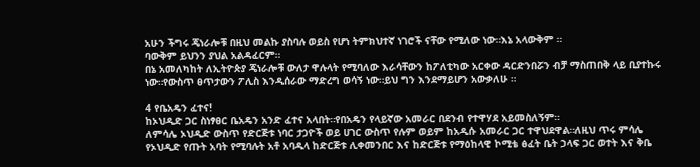አሁን ችግሩ ጄነራሎቹ በዚህ መልኩ ያስባሉ ወይስ የሆነ ትምክህተኛ ነገሮች ናቸው የሚለው ነው።እኔ አላውቅም ።
ባውቅም ይህንን ያህል አልዳፈርም።
በኔ አመለካከት ለኢትዮጵያ ጄነራሎቹ ውለታ ዋሉላት የሚባለው እራሳቸውን ከፖለቲካው አርቀው ዳርድንበሯን ብቻ ማስጠበቅ ላይ ቢያተኩሩ ነው።የውስጥ ፀጥታውን ፖሊስ እንዲሰራው ማድረግ ወሳኝ ነው።ይህ ግን እንደማይሆን አውቃለሁ ።

4 የቤአዴን ፈተና!
ከኦህዲድ ጋር ስነፃፀር ቤአዴን አንድ ፈተና አላበት።የበአዴን የላይኛው አመራር በደንብ የተዋሃደ አይመስለኝም።
ለምሳሌ ኦህዲድ ውስጥ የድርጅቱ ነባር ታጋዮች ወይ ሀገር ውስጥ የሉም ወይም ከአዲሱ አመራር ጋር ተዋህደዋል።ለዚህ ጥሩ ምሳሌ የኦህዲድ የጡት አባት የሚባሉት አቶ አባዱላ ከድርጅቱ ሊቀመንበር እና ከድርጅቱ የማዕከላዊ ኮሚቴ ፅፈት ቤት ኃላፍ ጋር ወተት እና ቅቤ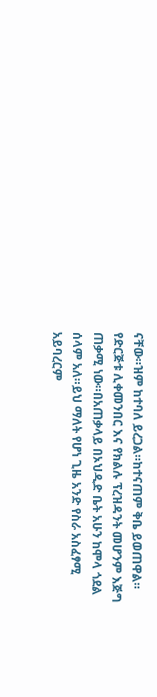ናቸው።ዝም ከተባለ ይረጋል።ከተናጠም ቅቤ ይወጠዋል።
የድርጅቱ ሊቀመንበር እና የክልሉ ፕረዝዳንት መሆንም እጅግ ጠቃሚ ነው።በአጠቃላይ በኦህዲድ ቤት አሁን ከሞላ ጎደል ሰላም አለ።ይህ ማለት የሆነ ጊዜ አንድ የስራ አስፈፃሚ አይባረርም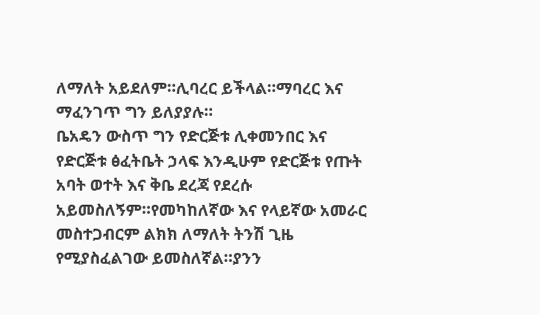ለማለት አይደለም።ሊባረር ይችላል።ማባረር እና ማፈንገጥ ግን ይለያያሉ።
ቤአዴን ውስጥ ግን የድርጅቱ ሊቀመንበር እና የድርጅቱ ፅፈትቤት ኃላፍ እንዲሁም የድርጅቱ የጡት አባት ወተት እና ቅቤ ደረጃ የደረሱ አይመስለኝም።የመካከለኛው እና የላይኛው አመራር መስተጋብርም ልክክ ለማለት ትንሽ ጊዜ የሚያስፈልገው ይመስለኛል።ያንን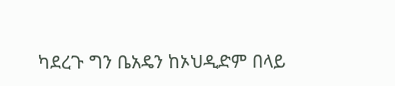ካደረጉ ግን ቤአዴን ከኦህዲድም በላይ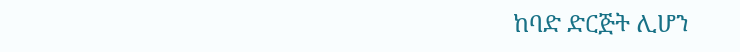ከባድ ድርጅት ሊሆን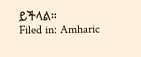ይችላል።
Filed in: Amharic